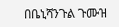በቤኒሻንጉል ጉሙዝ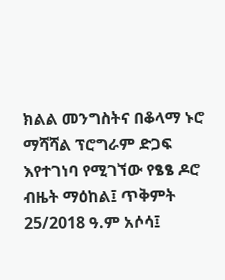ክልል መንግስትና በቆላማ ኑሮ ማሻሻል ፕሮግራም ድጋፍ እየተገነባ የሚገኘው የፄፄ ዶሮ ብዜት ማዕከል፤ ጥቅምት 25/2018 ዓ.ም አሶሳ፤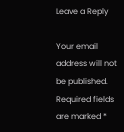Leave a Reply

Your email address will not be published. Required fields are marked *